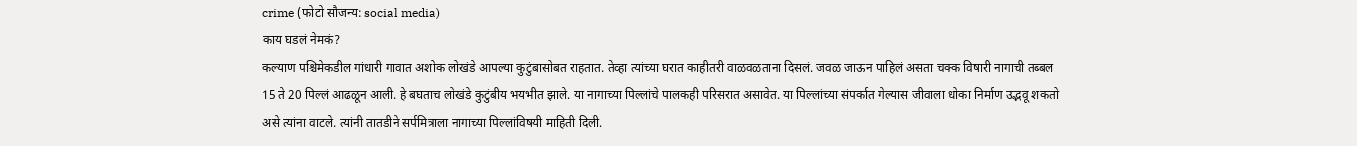crime (फोटो सौजन्य: social media)
काय घडलं नेमकं?
कल्याण पश्चिमेकडील गांधारी गावात अशोक लोखंडे आपल्या कुटुंबासोबत राहतात. तेव्हा त्यांच्या घरात काहीतरी वाळवळताना दिसलं. जवळ जाऊन पाहिलं असता चक्क विषारी नागाची तब्बल 15 ते 20 पिल्लं आढळून आली. हे बघताच लोखंडे कुटुंबीय भयभीत झाले. या नागाच्या पिल्लांचे पालकही परिसरात असावेत. या पिल्लांच्या संपर्कात गेल्यास जीवाला धोका निर्माण उद्भवू शकतो असे त्यांना वाटले. त्यांनी तातडीने सर्पमित्राला नागाच्या पिल्लांविषयी माहिती दिली.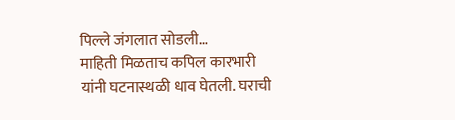पिल्ले जंगलात सोडली…
माहिती मिळताच कपिल कारभारी यांनी घटनास्थळी धाव घेतली. घराची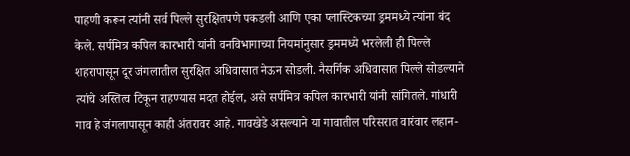पाहणी करून त्यांनी सर्व पिल्ले सुरक्षितपणे पकडली आणि एका प्लास्टिकच्या ड्रममध्ये त्यांना बंद केले. सर्पमित्र कपिल कारभारी यांनी वनविभागाच्या नियमांनुसार ड्रममध्ये भरलेली ही पिल्ले शहरापासून दूर जंगलातील सुरक्षित अधिवासात नेऊन सोडली. नैसर्गिक अधिवासात पिल्ले सोडल्याने त्यांचे अस्तित्व टिकून राहण्यास मदत होईल, असे सर्पमित्र कपिल कारभारी यांनी सांगितले. गांधारी गाव हे जंगलापासून काही अंतरावर आहे. गावखेडे असल्याने या गावातील परिसरात वारंवार लहान-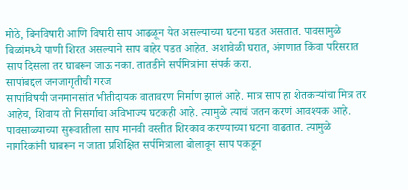मोठे, बिनविषारी आणि विषारी साप आढळून येत असल्याच्या घटना घडत असतात. पावसामुळे बिळांमध्ये पाणी शिरत असल्याने साप बाहेर पडत आहेत. अशावेळी घरात, अंगणात किंवा परिसरात साप दिसला तर घाबरून जाऊ नका. तातडीने सर्पमित्रांना संपर्क करा.
सापांबद्दल जनजागृतीची गरज
सापांविषयी जनमानसांत भीतीदायक वातावरण निर्माण झालं आहे. मात्र साप हा शेतकऱ्यांचा मित्र तर आहेच, शिवाय तो निसर्गाचा अविभाज्य घटकही आहे. त्यामुळे त्याचं जतन करणं आवश्यक आहे. पावसाळ्याच्या सुरूवातीला साप मानवी वस्तीत शिरकाव करण्याच्या घटना वाढतात. त्यामुळे नागरिकांनी घाबरून न जाता प्रशिक्षित सर्पमित्राला बोलावून साप पकडून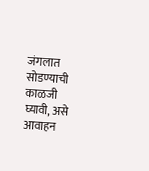जंगलात सोडण्याची काळजी घ्यावी, असे आवाहन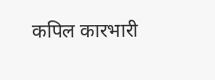कपिल कारभारी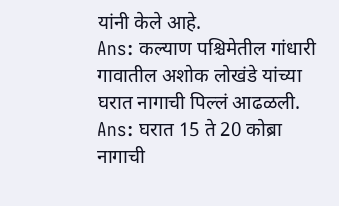यांनी केले आहे.
Ans: कल्याण पश्चिमेतील गांधारी गावातील अशोक लोखंडे यांच्या घरात नागाची पिल्लं आढळली.
Ans: घरात 15 ते 20 कोब्रा नागाची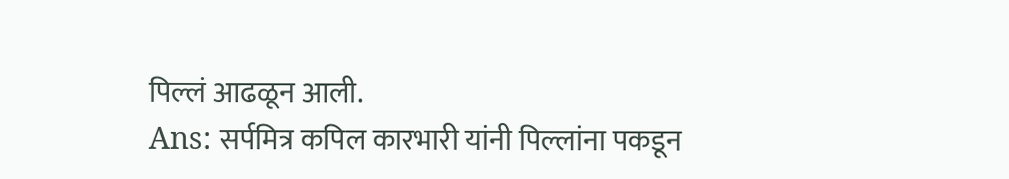पिल्लं आढळून आली.
Ans: सर्पमित्र कपिल कारभारी यांनी पिल्लांना पकडून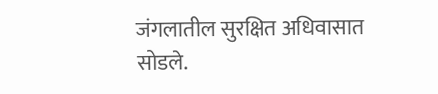जंगलातील सुरक्षित अधिवासात सोडले.